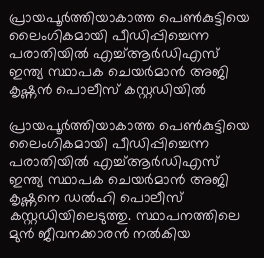പ്രായപൂർത്തിയാകാത്ത പെൺകുട്ടിയെ ലൈംഗികമായി പീഡിപ്പിച്ചെന്ന പരാതിയിൽ എച്ച്ആർഡിഎസ് ഇന്ത്യ സ്ഥാപക ചെയർമാൻ അജി കൃഷ്ണൻ പൊലീസ് കസ്റ്റഡിയിൽ

പ്രായപൂർത്തിയാകാത്ത പെൺകുട്ടിയെ ലൈംഗികമായി പീഡിപ്പിച്ചെന്ന പരാതിയിൽ എച്ച്ആർഡിഎസ് ഇന്ത്യ സ്ഥാപക ചെയർമാൻ അജി കൃഷ്ണനെ ഡൽഹി പൊലീസ് കസ്റ്റഡിയിലെടുത്തു. സ്ഥാപനത്തിലെ മുൻ ജീവനക്കാരൻ നൽകിയ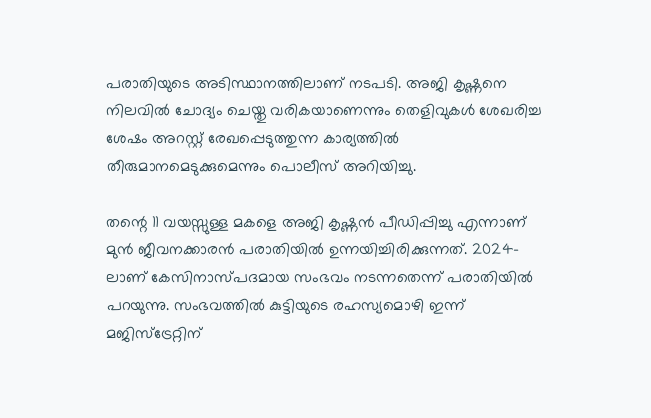പരാതിയുടെ അടിസ്ഥാനത്തിലാണ് നടപടി. അജി കൃഷ്ണനെ നിലവിൽ ചോദ്യം ചെയ്തു വരികയാണെന്നും തെളിവുകൾ ശേഖരിച്ച ശേഷം അറസ്റ്റ് രേഖപ്പെടുത്തുന്ന കാര്യത്തിൽ തീരുമാനമെടുക്കുമെന്നും പൊലീസ് അറിയിച്ചു.

തന്റെ 11 വയസ്സുള്ള മകളെ അജി കൃഷ്ണൻ പീഡിപ്പിച്ചു എന്നാണ് മുൻ ജീവനക്കാരൻ പരാതിയിൽ ഉന്നയിച്ചിരിക്കുന്നത്. 2024-ലാണ് കേസിനാസ്പദമായ സംഭവം നടന്നതെന്ന് പരാതിയിൽ പറയുന്നു. സംഭവത്തിൽ കുട്ടിയുടെ രഹസ്യമൊഴി ഇന്ന് മജിസ്‌ട്രേറ്റിന്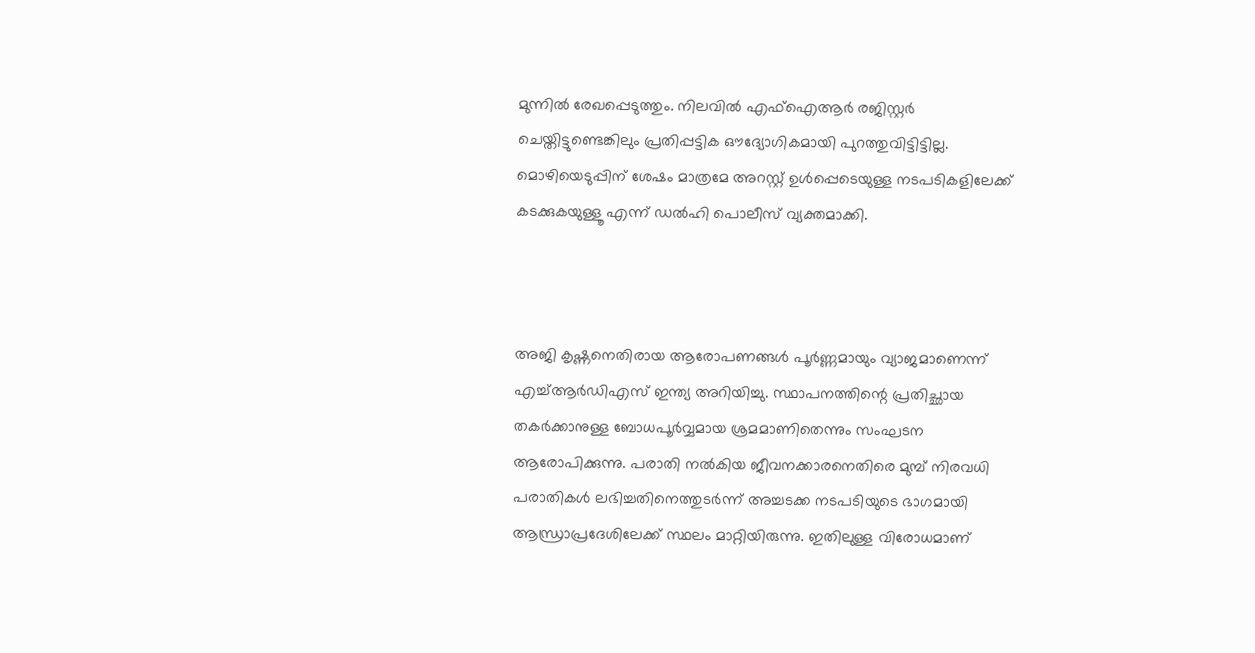മുന്നിൽ രേഖപ്പെടുത്തും. നിലവിൽ എഫ്‌ഐആർ രജിസ്റ്റർ ചെയ്തിട്ടുണ്ടെങ്കിലും പ്രതിപ്പട്ടിക ഔദ്യോഗികമായി പുറത്തുവിട്ടിട്ടില്ല. മൊഴിയെടുപ്പിന് ശേഷം മാത്രമേ അറസ്റ്റ് ഉൾപ്പെടെയുള്ള നടപടികളിലേക്ക് കടക്കുകയുള്ളൂ എന്ന് ഡൽഹി പൊലീസ് വ്യക്തമാക്കി.



അജി കൃഷ്ണനെതിരായ ആരോപണങ്ങൾ പൂർണ്ണമായും വ്യാജമാണെന്ന് എച്ച്ആർഡിഎസ് ഇന്ത്യ അറിയിച്ചു. സ്ഥാപനത്തിന്റെ പ്രതിച്ഛായ തകർക്കാനുള്ള ബോധപൂർവ്വമായ ശ്രമമാണിതെന്നും സംഘടന ആരോപിക്കുന്നു. പരാതി നൽകിയ ജീവനക്കാരനെതിരെ മുമ്പ് നിരവധി പരാതികൾ ലഭിച്ചതിനെത്തുടർന്ന് അച്ചടക്ക നടപടിയുടെ ഭാഗമായി ആന്ധ്രാപ്രദേശിലേക്ക് സ്ഥലം മാറ്റിയിരുന്നു. ഇതിലുള്ള വിരോധമാണ്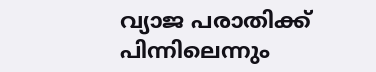വ്യാജ പരാതിക്ക് പിന്നിലെന്നും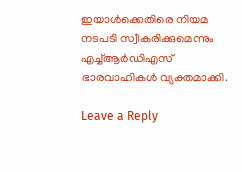ഇയാൾക്കെതിരെ നിയമ നടപടി സ്വീകരിക്കുമെന്നും എച്ച്ആർഡിഎസ് ഭാരവാഹികൾ വ്യക്തമാക്കി.

Leave a Reply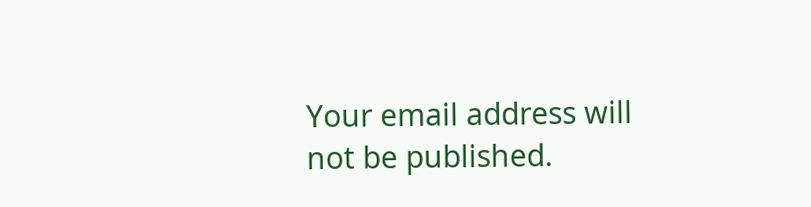Your email address will not be published.